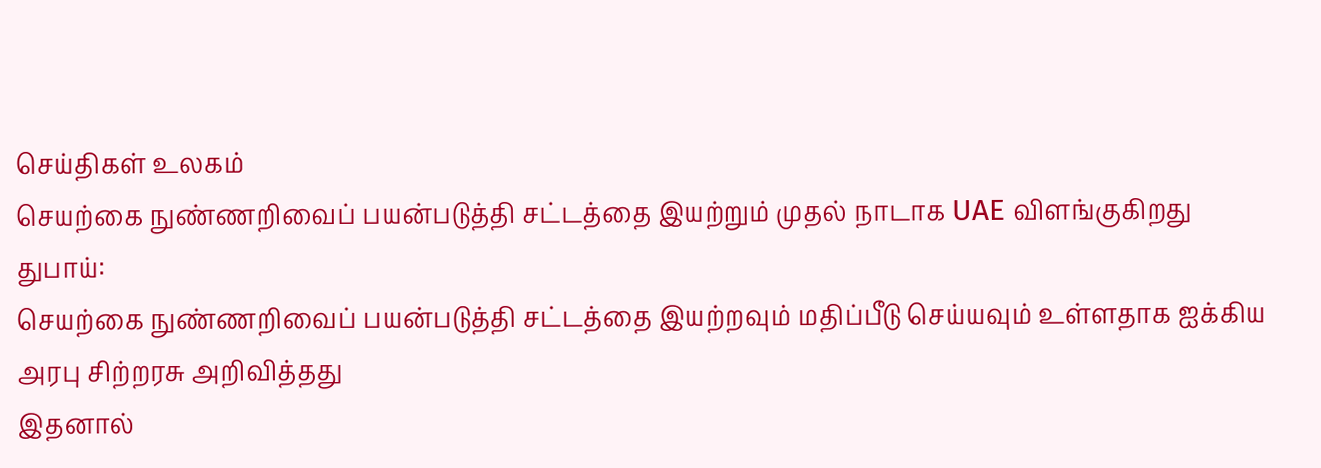செய்திகள் உலகம்
செயற்கை நுண்ணறிவைப் பயன்படுத்தி சட்டத்தை இயற்றும் முதல் நாடாக UAE விளங்குகிறது
துபாய்:
செயற்கை நுண்ணறிவைப் பயன்படுத்தி சட்டத்தை இயற்றவும் மதிப்பீடு செய்யவும் உள்ளதாக ஐக்கிய அரபு சிற்றரசு அறிவித்தது
இதனால்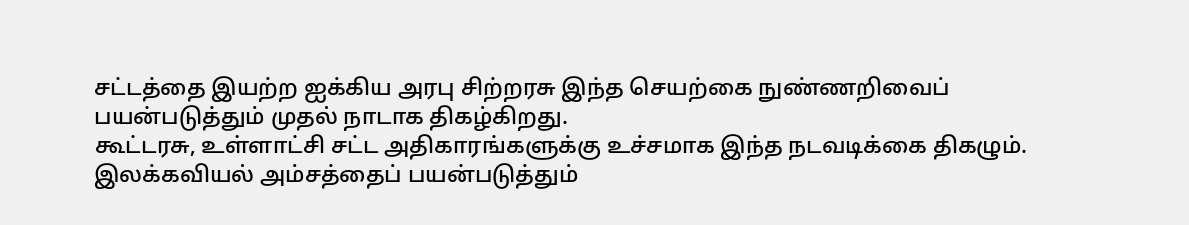சட்டத்தை இயற்ற ஐக்கிய அரபு சிற்றரசு இந்த செயற்கை நுண்ணறிவைப் பயன்படுத்தும் முதல் நாடாக திகழ்கிறது.
கூட்டரசு, உள்ளாட்சி சட்ட அதிகாரங்களுக்கு உச்சமாக இந்த நடவடிக்கை திகழும். இலக்கவியல் அம்சத்தைப் பயன்படுத்தும்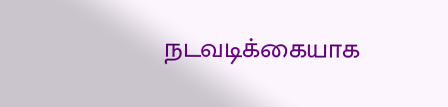நடவடிக்கையாக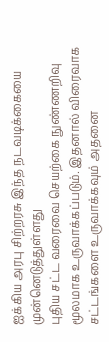ஐக்கிய அரபு சிற்றரசு இந்த நடவடிக்கையை முன்னெடுத்துள்ளது
புதிய சட்ட வரைவை செயற்கை நுண்ணறிவு மூலமாக உருவாக்கப்படும். இதனால் விரைவாக சட்டங்களை உருவாக்கவும் அதனை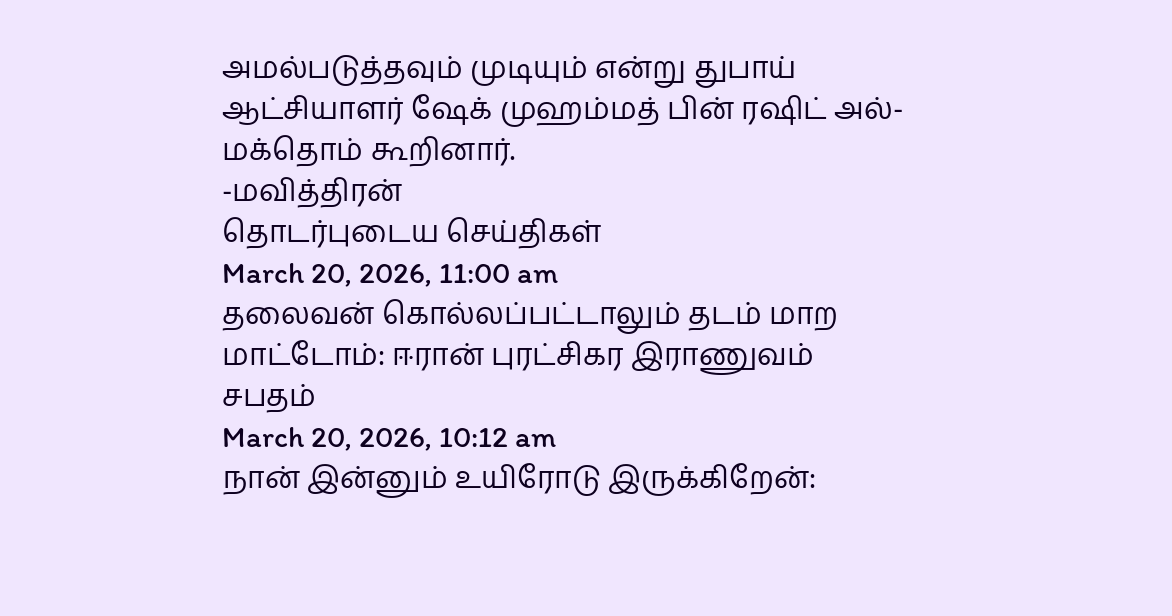அமல்படுத்தவும் முடியும் என்று துபாய் ஆட்சியாளர் ஷேக் முஹம்மத் பின் ரஷிட் அல்-மக்தொம் கூறினார்.
-மவித்திரன்
தொடர்புடைய செய்திகள்
March 20, 2026, 11:00 am
தலைவன் கொல்லப்பட்டாலும் தடம் மாற மாட்டோம்: ஈரான் புரட்சிகர இராணுவம் சபதம்
March 20, 2026, 10:12 am
நான் இன்னும் உயிரோடு இருக்கிறேன்: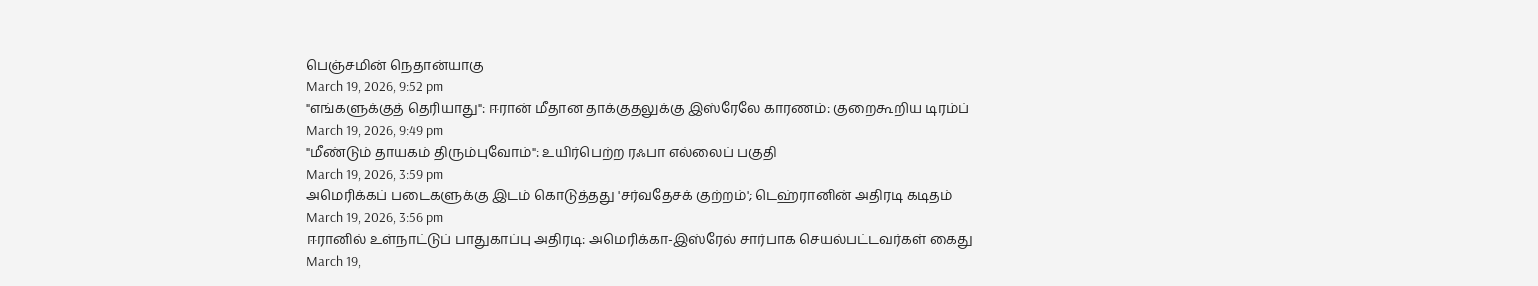பெஞ்சமின் நெதான்யாகு
March 19, 2026, 9:52 pm
"எங்களுக்குத் தெரியாது": ஈரான் மீதான தாக்குதலுக்கு இஸ்ரேலே காரணம்: குறைகூறிய டிரம்ப்
March 19, 2026, 9:49 pm
"மீண்டும் தாயகம் திரும்புவோம்": உயிர்பெற்ற ரஃபா எல்லைப் பகுதி
March 19, 2026, 3:59 pm
அமெரிக்கப் படைகளுக்கு இடம் கொடுத்தது 'சர்வதேசக் குற்றம்'; டெஹ்ரானின் அதிரடி கடிதம்
March 19, 2026, 3:56 pm
ஈரானில் உள்நாட்டுப் பாதுகாப்பு அதிரடி: அமெரிக்கா-இஸ்ரேல் சார்பாக செயல்பட்டவர்கள் கைது
March 19,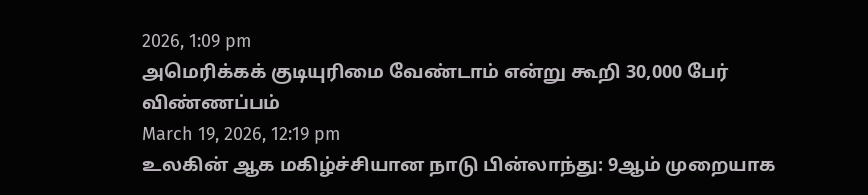2026, 1:09 pm
அமெரிக்கக் குடியுரிமை வேண்டாம் என்று கூறி 30,000 பேர் விண்ணப்பம்
March 19, 2026, 12:19 pm
உலகின் ஆக மகிழ்ச்சியான நாடு பின்லாந்து: 9ஆம் முறையாக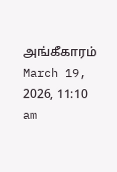அங்கீகாரம்
March 19, 2026, 11:10 am